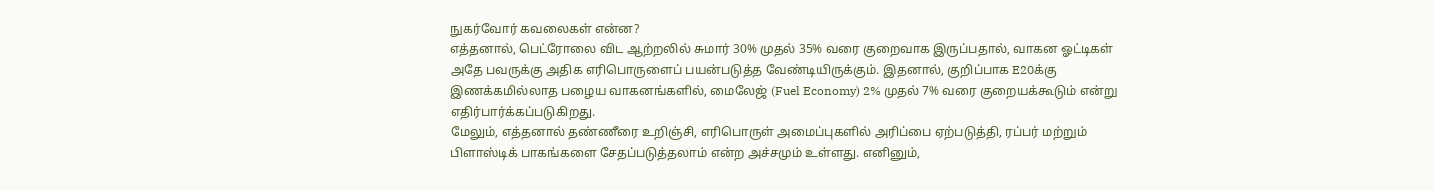நுகர்வோர் கவலைகள் என்ன?
எத்தனால், பெட்ரோலை விட ஆற்றலில் சுமார் 30% முதல் 35% வரை குறைவாக இருப்பதால், வாகன ஓட்டிகள் அதே பவருக்கு அதிக எரிபொருளைப் பயன்படுத்த வேண்டியிருக்கும். இதனால், குறிப்பாக E20க்கு இணக்கமில்லாத பழைய வாகனங்களில், மைலேஜ் (Fuel Economy) 2% முதல் 7% வரை குறையக்கூடும் என்று எதிர்பார்க்கப்படுகிறது.
மேலும், எத்தனால் தண்ணீரை உறிஞ்சி, எரிபொருள் அமைப்புகளில் அரிப்பை ஏற்படுத்தி, ரப்பர் மற்றும் பிளாஸ்டிக் பாகங்களை சேதப்படுத்தலாம் என்ற அச்சமும் உள்ளது. எனினும்,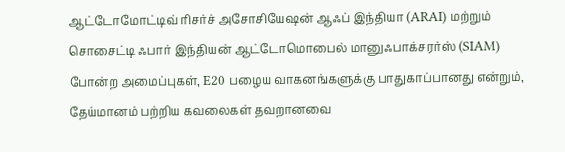ஆட்டோமோட்டிவ் ரிசர்ச் அசோசியேஷன் ஆஃப் இந்தியா (ARAI) மற்றும் சொசைட்டி ஃபார் இந்தியன் ஆட்டோமொபைல் மானுஃபாக்சரர்ஸ் (SIAM) போன்ற அமைப்புகள், E20 பழைய வாகனங்களுக்கு பாதுகாப்பானது என்றும், தேய்மானம் பற்றிய கவலைகள் தவறானவை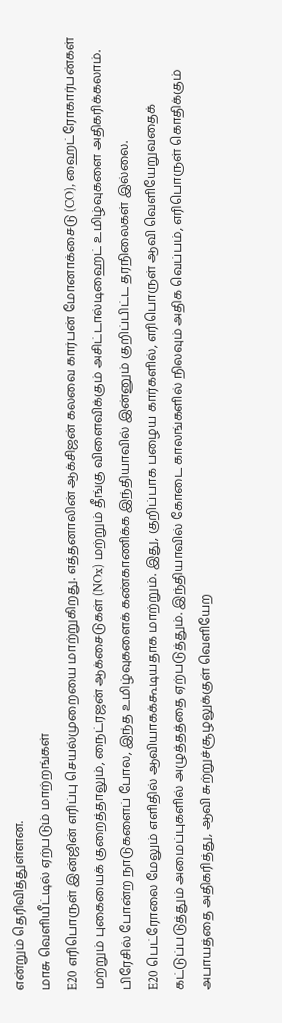என்றும் தெரிவித்துள்ளன.
மாசு வெளியீட்டில் ஏற்படும் மாற்றங்கள்
E20 எரிபொருள் இன்ஜின் எரிப்பு செயல்முறையை மாற்றுகிறது. எத்தனாலின் ஆக்சிஜன் கலவை கார்பன் மோனாக்சைடு (CO), ஹைட்ரோகார்பன்கள் மற்றும் புகையைக் குறைத்தாலும், நைட்ரஜன் ஆக்சைடுகள் (NOx) மற்றும் தீங்கு விளைவிக்கும் அசிட்டால்டிஹைட் உமிழ்வுகளை அதிகரிக்கலாம். பிரேசில் போன்ற நாடுகளைப் போல, இந்த உமிழ்வுகளைக் கண்காணிக்க இந்தியாவில் இன்னும் குறிப்பிட்ட தரநிலைகள் இல்லை.
E20 பெட்ரோலை மேலும் எளிதில் ஆவியாகக்கூடியதாக மாற்றும். இது, குறிப்பாக பழைய கார்களில், எரிபொருள் ஆவி வெளியேறுவதைக் கட்டுப்படுத்தும் அமைப்புகளில் அழுத்தத்தை ஏற்படுத்தும். இந்தியாவில் கோடை காலங்களில் நிலவும் அதிக வெப்பம், எரிபொருள் கொதிக்கும் அபாயத்தை அதிகரித்து, ஆவி சுற்றுச்சூழலுக்குள் வெளியேற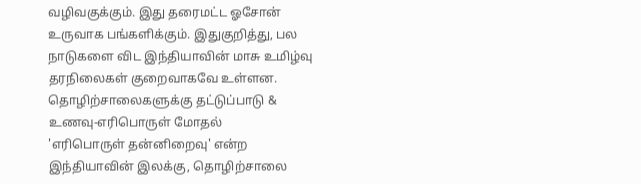வழிவகுக்கும். இது தரைமட்ட ஓசோன் உருவாக பங்களிக்கும். இதுகுறித்து, பல நாடுகளை விட இந்தியாவின் மாசு உமிழ்வு தரநிலைகள் குறைவாகவே உள்ளன.
தொழிற்சாலைகளுக்கு தட்டுப்பாடு & உணவு-எரிபொருள் மோதல்
'எரிபொருள் தன்னிறைவு' என்ற இந்தியாவின் இலக்கு, தொழிற்சாலை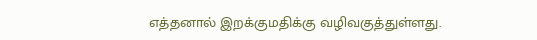எத்தனால் இறக்குமதிக்கு வழிவகுத்துள்ளது.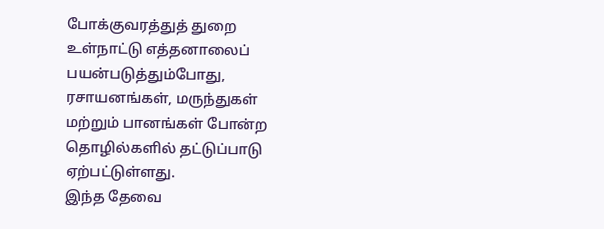போக்குவரத்துத் துறை உள்நாட்டு எத்தனாலைப் பயன்படுத்தும்போது, ரசாயனங்கள், மருந்துகள் மற்றும் பானங்கள் போன்ற தொழில்களில் தட்டுப்பாடு ஏற்பட்டுள்ளது.
இந்த தேவை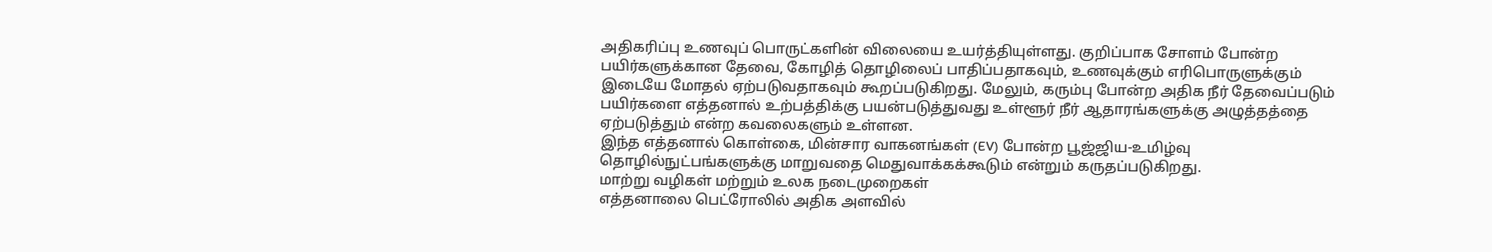அதிகரிப்பு உணவுப் பொருட்களின் விலையை உயர்த்தியுள்ளது. குறிப்பாக சோளம் போன்ற பயிர்களுக்கான தேவை, கோழித் தொழிலைப் பாதிப்பதாகவும், உணவுக்கும் எரிபொருளுக்கும் இடையே மோதல் ஏற்படுவதாகவும் கூறப்படுகிறது. மேலும், கரும்பு போன்ற அதிக நீர் தேவைப்படும் பயிர்களை எத்தனால் உற்பத்திக்கு பயன்படுத்துவது உள்ளூர் நீர் ஆதாரங்களுக்கு அழுத்தத்தை ஏற்படுத்தும் என்ற கவலைகளும் உள்ளன.
இந்த எத்தனால் கொள்கை, மின்சார வாகனங்கள் (EV) போன்ற பூஜ்ஜிய-உமிழ்வு தொழில்நுட்பங்களுக்கு மாறுவதை மெதுவாக்கக்கூடும் என்றும் கருதப்படுகிறது.
மாற்று வழிகள் மற்றும் உலக நடைமுறைகள்
எத்தனாலை பெட்ரோலில் அதிக அளவில்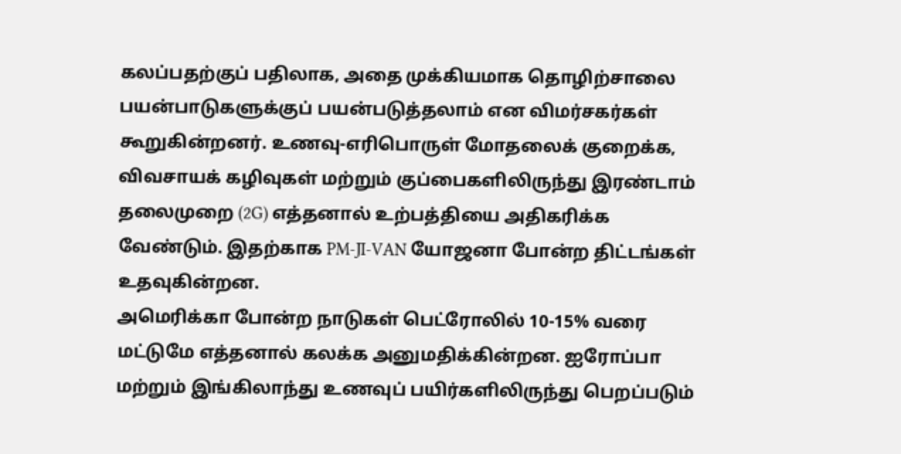கலப்பதற்குப் பதிலாக, அதை முக்கியமாக தொழிற்சாலை பயன்பாடுகளுக்குப் பயன்படுத்தலாம் என விமர்சகர்கள் கூறுகின்றனர். உணவு-எரிபொருள் மோதலைக் குறைக்க, விவசாயக் கழிவுகள் மற்றும் குப்பைகளிலிருந்து இரண்டாம் தலைமுறை (2G) எத்தனால் உற்பத்தியை அதிகரிக்க வேண்டும். இதற்காக PM-JI-VAN யோஜனா போன்ற திட்டங்கள் உதவுகின்றன.
அமெரிக்கா போன்ற நாடுகள் பெட்ரோலில் 10-15% வரை மட்டுமே எத்தனால் கலக்க அனுமதிக்கின்றன. ஐரோப்பா மற்றும் இங்கிலாந்து உணவுப் பயிர்களிலிருந்து பெறப்படும்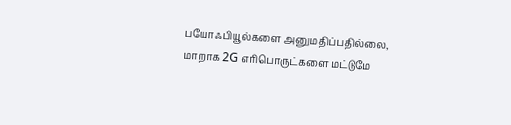பயோஃபியூல்களை அனுமதிப்பதில்லை, மாறாக 2G எரிபொருட்களை மட்டுமே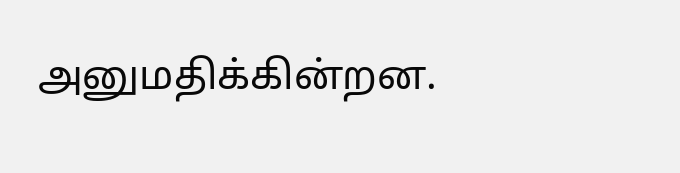அனுமதிக்கின்றன.